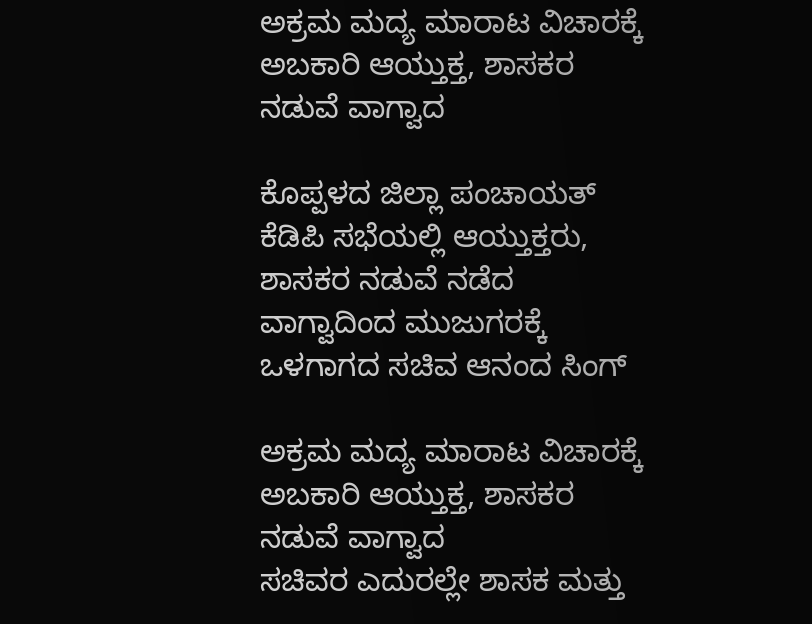ಅಕ್ರಮ ಮದ್ಯ ಮಾರಾಟ ವಿಚಾರಕ್ಕೆ ಅಬಕಾರಿ ಆಯ್ತುಕ್ತ, ಶಾಸಕರ ನಡುವೆ ವಾಗ್ವಾದ

ಕೊಪ್ಪಳದ ಜಿಲ್ಲಾ ಪಂಚಾಯತ್ ಕೆಡಿಪಿ ಸಭೆಯಲ್ಲಿ ಆಯ್ತುಕ್ತರು, ಶಾಸಕರ ನಡುವೆ ನಡೆದ ವಾಗ್ವಾದಿಂದ ಮುಜುಗರಕ್ಕೆ ಒಳಗಾಗದ ಸಚಿವ ಆನಂದ ಸಿಂಗ್

ಅಕ್ರಮ ಮದ್ಯ ಮಾರಾಟ ವಿಚಾರಕ್ಕೆ ಅಬಕಾರಿ ಆಯ್ತುಕ್ತ, ಶಾಸಕರ ನಡುವೆ ವಾಗ್ವಾದ
ಸಚಿವರ ಎದುರಲ್ಲೇ ಶಾಸಕ ಮತ್ತು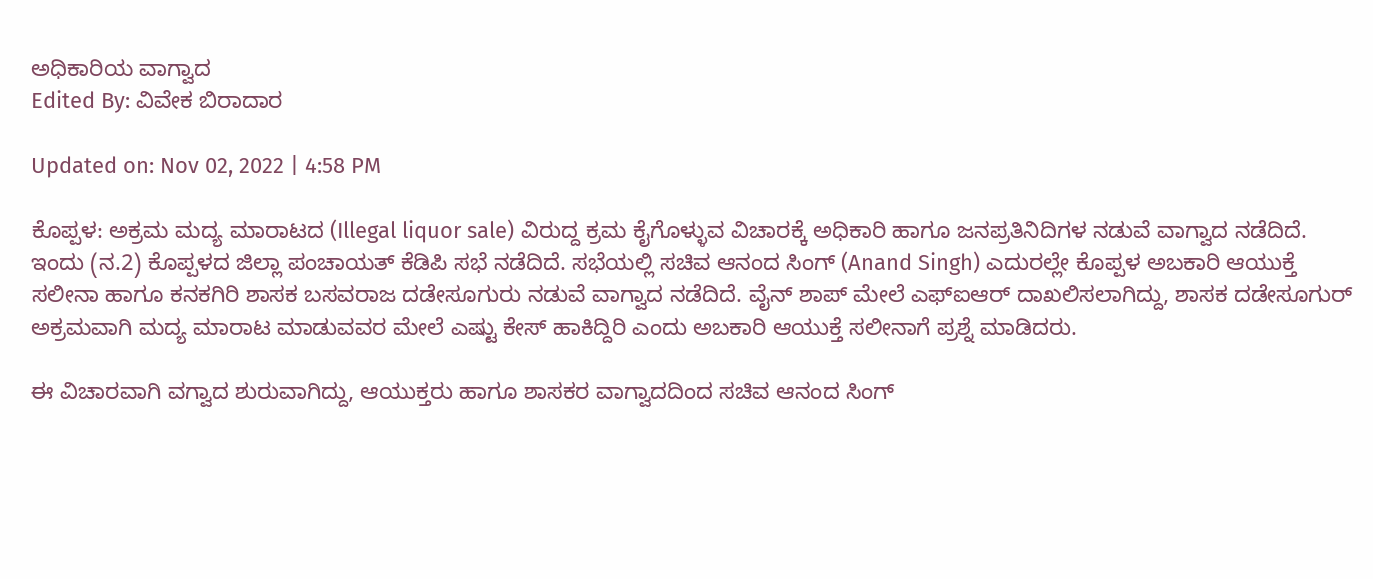ಅಧಿಕಾರಿಯ ವಾಗ್ವಾದ
Edited By: ವಿವೇಕ ಬಿರಾದಾರ

Updated on: Nov 02, 2022 | 4:58 PM

ಕೊಪ್ಪಳ: ಅಕ್ರಮ ಮದ್ಯ ಮಾರಾಟದ (Illegal liquor sale) ವಿರುದ್ದ ಕ್ರಮ ಕೈಗೊಳ್ಳುವ ವಿಚಾರಕ್ಕೆ ಅಧಿಕಾರಿ ಹಾಗೂ ಜನಪ್ರತಿನಿದಿಗಳ ನಡುವೆ ವಾಗ್ವಾದ ನಡೆದಿದೆ. ಇಂದು (ನ.2) ಕೊಪ್ಪಳದ ಜಿಲ್ಲಾ ಪಂಚಾಯತ್ ಕೆಡಿಪಿ ಸಭೆ ನಡೆದಿದೆ. ಸಭೆಯಲ್ಲಿ ಸಚಿವ ಆನಂದ ಸಿಂಗ್ (Anand Singh) ಎದುರಲ್ಲೇ ಕೊಪ್ಪಳ ಅಬಕಾರಿ ಆಯುಕ್ತೆ ಸಲೀನಾ ಹಾಗೂ ಕನಕಗಿರಿ ಶಾಸಕ ಬಸವರಾಜ ದಡೇಸೂಗುರು ನಡುವೆ ವಾಗ್ವಾದ ನಡೆದಿದೆ. ವೈನ್ ಶಾಪ್ ಮೇಲೆ ಎಫ್ಐಆರ್ ದಾಖಲಿಸಲಾಗಿದ್ದು, ಶಾಸಕ ದಡೇಸೂಗುರ್ ಅಕ್ರಮವಾಗಿ ಮದ್ಯ ಮಾರಾಟ ಮಾಡುವವರ ಮೇಲೆ ಎಷ್ಟು ಕೇಸ್ ಹಾಕಿದ್ದಿರಿ ಎಂದು ಅಬಕಾರಿ ಆಯುಕ್ತೆ ಸಲೀನಾಗೆ ಪ್ರಶ್ನೆ ಮಾಡಿದರು.

ಈ ವಿಚಾರವಾಗಿ ವಗ್ವಾದ ಶುರುವಾಗಿದ್ದು, ಆಯುಕ್ತರು ಹಾಗೂ ಶಾಸಕರ ವಾಗ್ವಾದದಿಂದ ಸಚಿವ ಆನಂದ ಸಿಂಗ್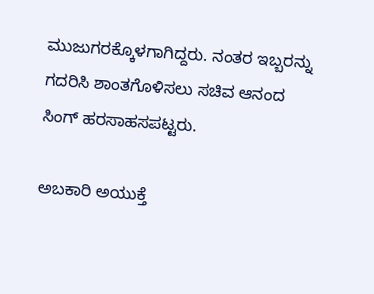ಮುಜುಗರಕ್ಕೊಳಗಾಗಿದ್ದರು. ನಂತರ ಇಬ್ಬರನ್ನು ಗದರಿಸಿ ಶಾಂತಗೊಳಿಸಲು ಸಚಿವ ಆನಂದ ಸಿಂಗ್ ಹರಸಾಹಸಪಟ್ಟರು.

ಅಬಕಾರಿ ಅಯುಕ್ತೆ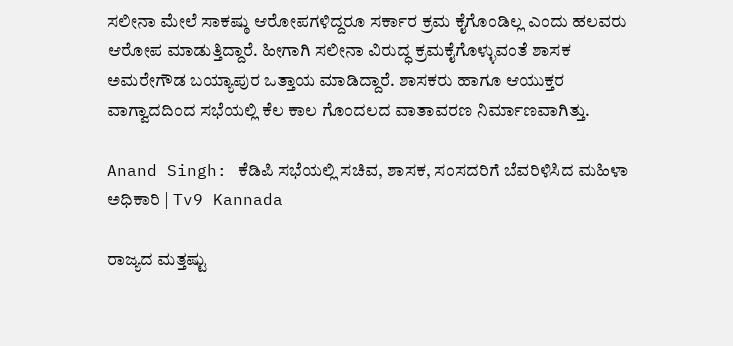ಸಲೀನಾ ಮೇಲೆ ಸಾಕಷ್ಠು ಆರೋಪಗಳಿದ್ದರೂ ಸರ್ಕಾರ ಕ್ರಮ ಕೈಗೊಂಡಿಲ್ಲ ಎಂದು ಹಲವರು ಆರೋಪ ಮಾಡುತ್ತಿದ್ದಾರೆ. ಹೀಗಾಗಿ ಸಲೀನಾ ವಿರುದ್ಧ ಕ್ರಮಕೈಗೊಳ್ಳುವಂತೆ ಶಾಸಕ ಅಮರೇಗೌಡ ಬಯ್ಯಾಪುರ ಒತ್ತಾಯ ಮಾಡಿದ್ದಾರೆ. ಶಾಸಕರು ಹಾಗೂ ಆಯುಕ್ತರ ವಾಗ್ವಾದದಿಂದ ಸಭೆಯಲ್ಲಿ ಕೆಲ ಕಾಲ ಗೊಂದಲದ ವಾತಾವರಣ ನಿರ್ಮಾಣವಾಗಿತ್ತು.

Anand Singh: ಕೆಡಿಪಿ ಸಭೆಯಲ್ಲಿ ಸಚಿವ, ಶಾಸಕ, ಸಂಸದರಿಗೆ ಬೆವರಿಳಿಸಿದ ಮಹಿಳಾ ಅಧಿಕಾರಿ | Tv9 Kannada

ರಾಜ್ಯದ ಮತ್ತಷ್ಟು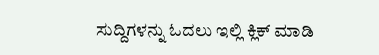ಸುದ್ದಿಗಳನ್ನು ಓದಲು ಇಲ್ಲಿ ಕ್ಲಿಕ್ ಮಾಡಿ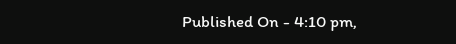Published On - 4:10 pm,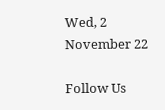Wed, 2 November 22

Follow Us